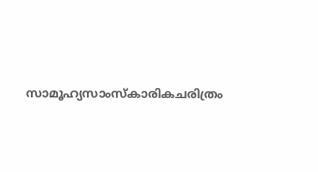സാമൂഹ്യസാംസ്കാരികചരിത്രം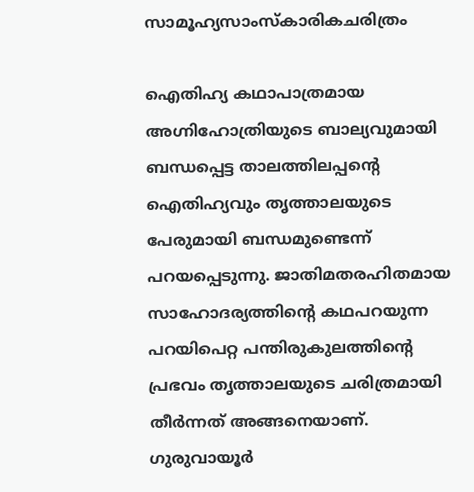സാമൂഹ്യസാംസ്കാരികചരിത്രം

ഐതിഹ്യ കഥാപാത്രമായ അഗ്നിഹോത്രിയുടെ ബാല്യവുമായി ബന്ധപ്പെട്ട താലത്തിലപ്പന്റെ ഐതിഹ്യവും തൃത്താലയുടെ പേരുമായി ബന്ധമുണ്ടെന്ന് പറയപ്പെടുന്നു. ജാതിമതരഹിതമായ സാഹോദര്യത്തിന്റെ കഥപറയുന്ന പറയിപെറ്റ പന്തിരുകുലത്തിന്റെ പ്രഭവം തൃത്താലയുടെ ചരിത്രമായി തീര്‍ന്നത് അങ്ങനെയാണ്. ഗുരുവായൂര്‍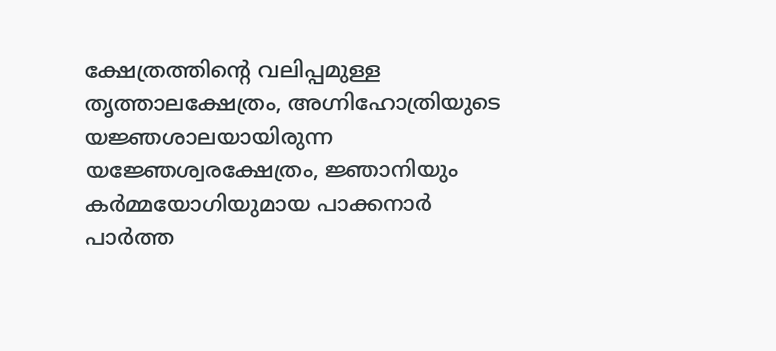ക്ഷേത്രത്തിന്റെ വലിപ്പമുള്ള തൃത്താലക്ഷേത്രം, അഗ്നിഹോത്രിയുടെ യജ്ഞശാലയായിരുന്ന യജ്ഞേശ്വരക്ഷേത്രം, ജ്ഞാനിയും കര്‍മ്മയോഗിയുമായ പാക്കനാര്‍ പാര്‍ത്ത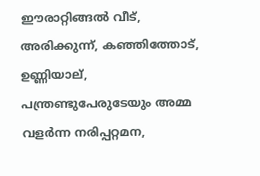ഈരാറ്റിങ്ങല്‍ വീട്, അരിക്കുന്ന്, കഞ്ഞിത്തോട്, ഉണ്ണിയാല്, പന്ത്രണ്ടുപേരുടേയും അമ്മ വളര്‍ന്ന നരിപ്പറ്റമന,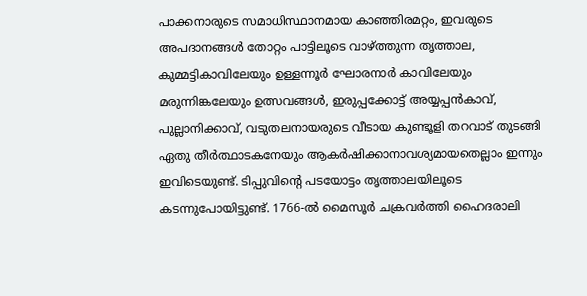പാക്കനാരുടെ സമാധിസ്ഥാനമായ കാഞ്ഞിരമറ്റം, ഇവരുടെ അപദാനങ്ങള്‍ തോറ്റം പാട്ടിലൂടെ വാഴ്ത്തുന്ന തൃത്താല, കുമ്മട്ടികാവിലേയും ഉള്ളന്നൂര്‍ ഘോരനാര്‍ കാവിലേയും മരുന്നിങ്കലേയും ഉത്സവങ്ങള്‍, ഇരുപ്പക്കോട്ട് അയ്യപ്പന്‍കാവ്, പുല്ലാനിക്കാവ്, വടുതലനായരുടെ വീടായ കുണ്ടൂളി തറവാട് തുടങ്ങി ഏതു തീര്‍ത്ഥാടകനേയും ആകര്‍ഷിക്കാനാവശ്യമായതെല്ലാം ഇന്നും ഇവിടെയുണ്ട്. ടിപ്പുവിന്റെ പടയോട്ടം തൃത്താലയിലൂടെ കടന്നുപോയിട്ടുണ്ട്. 1766-ല്‍ മൈസൂര്‍ ചക്രവര്‍ത്തി ഹൈദരാലി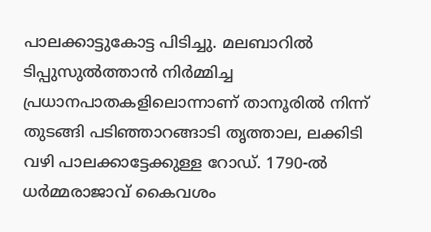പാലക്കാട്ടുകോട്ട പിടിച്ചു. മലബാറില്‍ ടിപ്പുസുല്‍ത്താന്‍ നിര്‍മ്മിച്ച പ്രധാനപാതകളിലൊന്നാണ് താനൂരില്‍ നിന്ന് തുടങ്ങി പടിഞ്ഞാറങ്ങാടി തൃത്താല, ലക്കിടി വഴി പാലക്കാട്ടേക്കുള്ള റോഡ്. 1790-ല്‍ ധര്‍മ്മരാജാവ് കൈവശം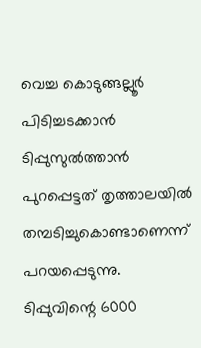വെച്ച കൊടുങ്ങല്ലൂര്‍ പിടിച്ചടക്കാന്‍ ടിപ്പുസുല്‍ത്താന്‍ പുറപ്പെട്ടത് തൃത്താലയില്‍ തമ്പടിച്ചുകൊണ്ടാണെന്ന് പറയപ്പെടുന്നു. ടിപ്പുവിന്റെ 6000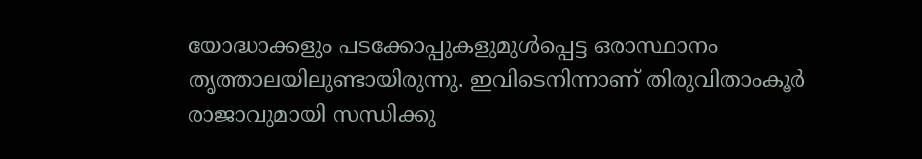യോദ്ധാക്കളും പടക്കോപ്പുകളുമുള്‍പ്പെട്ട ഒരാസ്ഥാനം തൃത്താലയിലുണ്ടായിരുന്നു. ഇവിടെനിന്നാണ് തിരുവിതാംകൂര്‍ രാജാവുമായി സന്ധിക്കു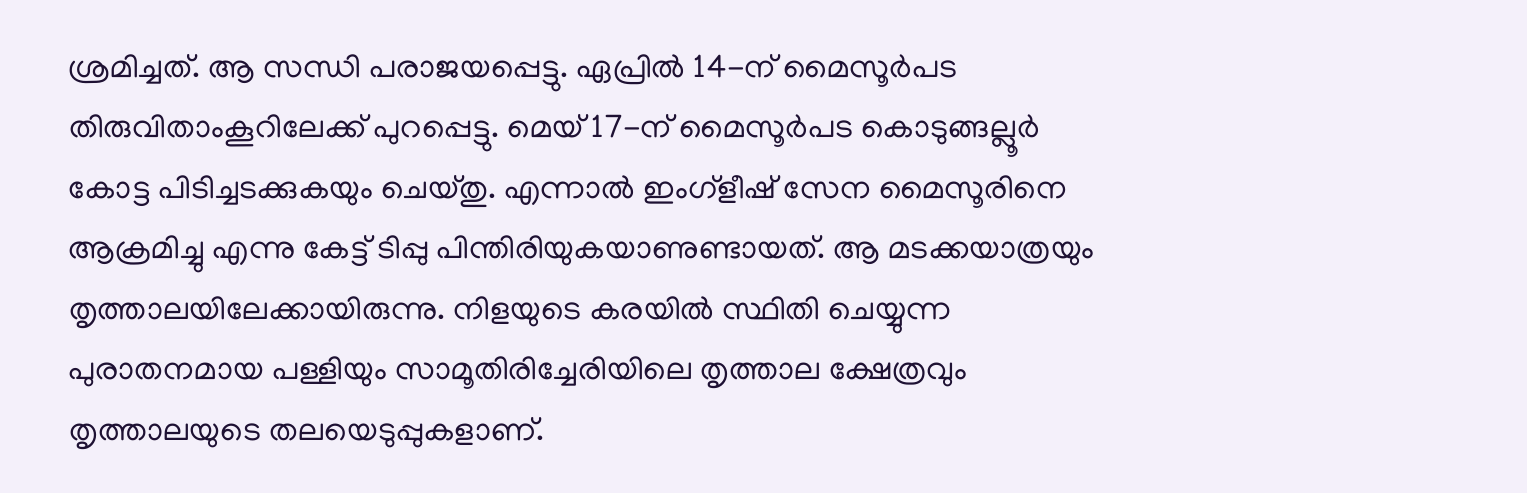ശ്രമിച്ചത്. ആ സന്ധി പരാജയപ്പെട്ടു. ഏപ്രില്‍ 14-ന് മൈസൂര്‍പട തിരുവിതാംകൂറിലേക്ക് പുറപ്പെട്ടു. മെയ് 17-ന് മൈസൂര്‍പട കൊടുങ്ങല്ലൂര്‍ കോട്ട പിടിച്ചടക്കുകയും ചെയ്തു. എന്നാല്‍ ഇംഗ്ളീഷ് സേന മൈസൂരിനെ ആക്രമിച്ചു എന്നു കേട്ട് ടിപ്പു പിന്തിരിയുകയാണുണ്ടായത്. ആ മടക്കയാത്രയും തൃത്താലയിലേക്കായിരുന്നു. നിളയുടെ കരയില്‍ സ്ഥിതി ചെയ്യുന്ന പുരാതനമായ പള്ളിയും സാമൂതിരിച്ചേരിയിലെ തൃത്താല ക്ഷേത്രവും തൃത്താലയുടെ തലയെടുപ്പുകളാണ്.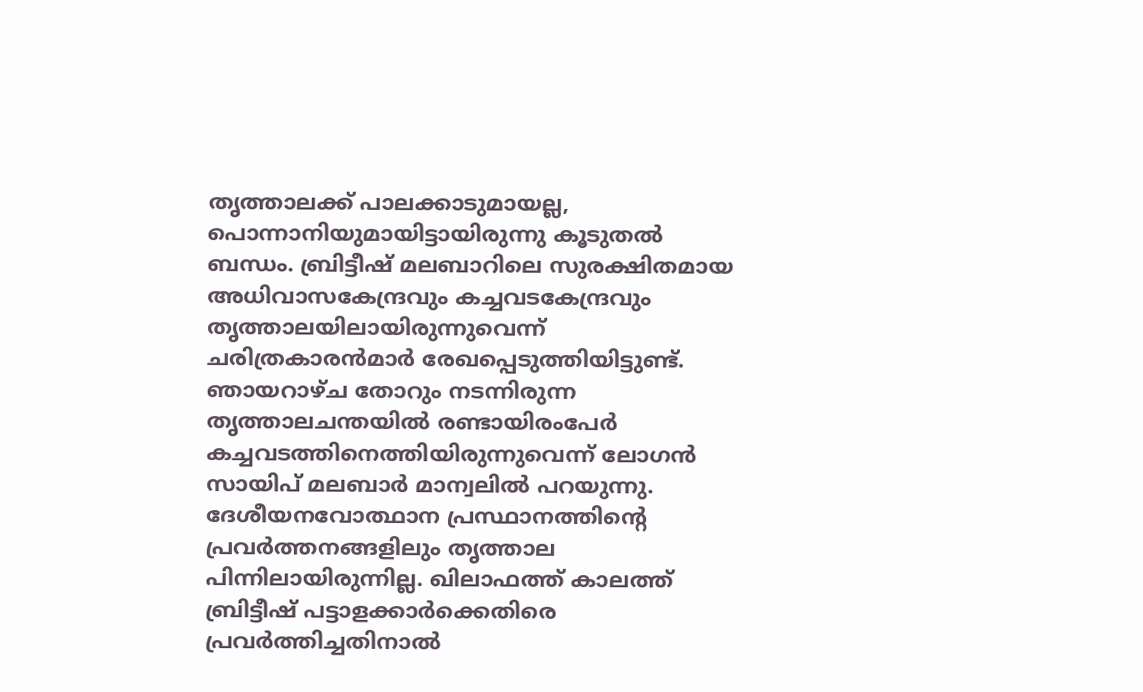തൃത്താലക്ക് പാലക്കാടുമായല്ല, പൊന്നാനിയുമായിട്ടായിരുന്നു കൂടുതല്‍ ബന്ധം. ബ്രിട്ടീഷ് മലബാറിലെ സുരക്ഷിതമായ അധിവാസകേന്ദ്രവും കച്ചവടകേന്ദ്രവും തൃത്താലയിലായിരുന്നുവെന്ന് ചരിത്രകാരന്‍മാര്‍ രേഖപ്പെടുത്തിയിട്ടുണ്ട്. ഞായറാഴ്ച തോറും നടന്നിരുന്ന തൃത്താലചന്തയില്‍ രണ്ടായിരംപേര്‍ കച്ചവടത്തിനെത്തിയിരുന്നുവെന്ന് ലോഗന്‍ സായിപ് മലബാര്‍ മാന്വലില്‍ പറയുന്നു. ദേശീയനവോത്ഥാന പ്രസ്ഥാനത്തിന്റെ പ്രവര്‍ത്തനങ്ങളിലും തൃത്താല പിന്നിലായിരുന്നില്ല. ഖിലാഫത്ത് കാലത്ത് ബ്രിട്ടീഷ് പട്ടാളക്കാര്‍ക്കെതിരെ പ്രവര്‍ത്തിച്ചതിനാല്‍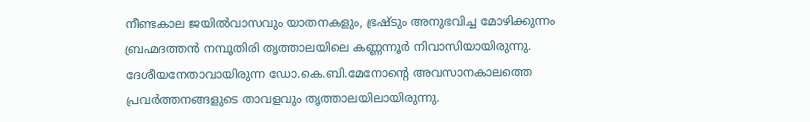നീണ്ടകാല ജയില്‍വാസവും യാതനകളും, ഭ്രഷ്ടും അനുഭവിച്ച മോഴിക്കുന്നം ബ്രഹ്മദത്തന്‍ നമ്പൂതിരി തൃത്താലയിലെ കണ്ണന്നൂര്‍ നിവാസിയായിരുന്നു. ദേശീയനേതാവായിരുന്ന ഡോ.കെ.ബി.മേനോന്റെ അവസാനകാലത്തെ പ്രവര്‍ത്തനങ്ങളുടെ താവളവും തൃത്താലയിലായിരുന്നു.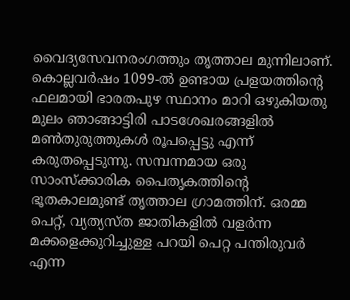വൈദ്യസേവനരംഗത്തും തൃത്താല മുന്നിലാണ്. കൊല്ലവര്‍ഷം 1099-ല്‍ ഉണ്ടായ പ്രളയത്തിന്റെ ഫലമായി ഭാരതപുഴ സ്ഥാനം മാറി ഒഴുകിയതു മുലം ഞാങ്ങാട്ടിരി പാടശേഖരങ്ങളില്‍ മണ്‍തുരുത്തുകള്‍ രൂപപ്പെട്ടു എന്ന് കരുതപ്പെടുന്നു. സമ്പന്നമായ ഒരു സാംസ്ക്കാരിക പൈതൃകത്തിന്റെ ഭൂതകാലമുണ്ട് തൃത്താല ഗ്രാമത്തിന്. ഒരമ്മ പെറ്റ്, വ്യത്യസ്ത ജാതികളില്‍ വളര്‍ന്ന മക്കളെക്കുറിച്ചുള്ള പറയി പെറ്റ പന്തിരുവര്‍ എന്ന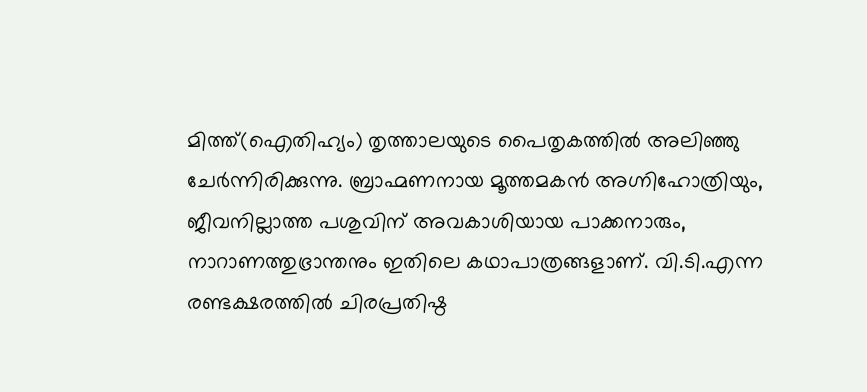മിത്ത്(ഐതിഹ്യം) തൃത്താലയുടെ പൈതൃകത്തില്‍ അലിഞ്ഞു ചേര്‍ന്നിരിക്കുന്നു. ബ്രാഹ്മണനായ മൂത്തമകന്‍ അഗ്നിഹോത്രിയും, ജീവനില്ലാത്ത പശുവിന് അവകാശിയായ പാക്കനാരും, നാറാണത്തുഭ്രാന്തനും ഇതിലെ കഥാപാത്രങ്ങളാണ്. വി.ടി.എന്ന രണ്ടക്ഷരത്തില്‍ ചിരപ്രതിഷ്ഠ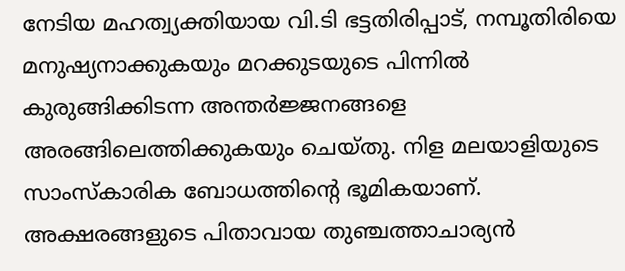നേടിയ മഹത്വ്യക്തിയായ വി.ടി ഭട്ടതിരിപ്പാട്, നമ്പൂതിരിയെ മനുഷ്യനാക്കുകയും മറക്കുടയുടെ പിന്നില്‍ കുരുങ്ങിക്കിടന്ന അന്തര്‍ജ്ജനങ്ങളെ അരങ്ങിലെത്തിക്കുകയും ചെയ്തു. നിള മലയാളിയുടെ സാംസ്കാരിക ബോധത്തിന്റെ ഭൂമികയാണ്. അക്ഷരങ്ങളുടെ പിതാവായ തുഞ്ചത്താചാര്യന്‍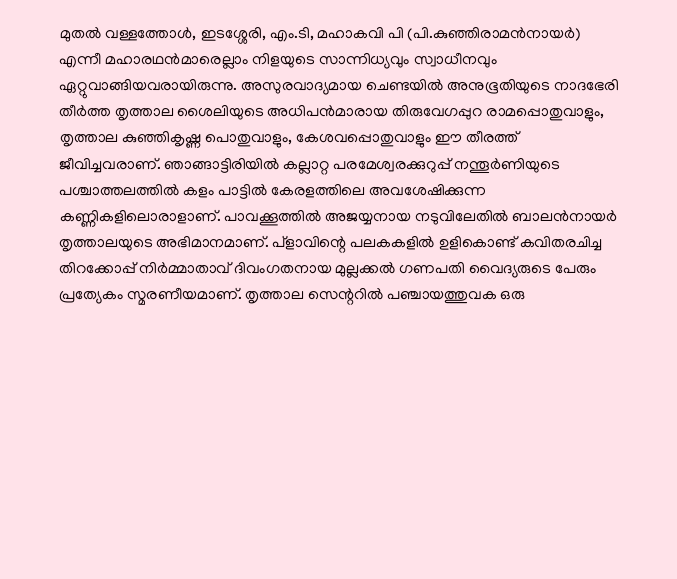മുതല്‍ വള്ളത്തോള്‍, ഇടശ്ശേരി, എം.ടി, മഹാകവി പി (പി.കുഞ്ഞിരാമന്‍നായര്‍) എന്നീ മഹാരഥന്‍മാരെല്ലാം നിളയുടെ സാന്നിധ്യവും സ്വാധീനവും ഏറ്റുവാങ്ങിയവരായിരുന്നു. അസുരവാദ്യമായ ചെണ്ടയില്‍ അനുഭൂതിയുടെ നാദഭേരി തീര്‍ത്ത തൃത്താല ശൈലിയുടെ അധിപന്‍മാരായ തിരുവേഗപ്പുറ രാമപ്പൊതുവാളും, തൃത്താല കുഞ്ഞികൃഷ്ണ പൊതുവാളും, കേശവപ്പൊതുവാളും ഈ തീരത്ത് ജീവിച്ചവരാണ്. ഞാങ്ങാട്ടിരിയില്‍ കല്ലാറ്റ പരമേശ്വരക്കുറുപ്പ് നന്തൂര്‍ണിയുടെ പശ്ചാത്തലത്തില്‍ കളം പാട്ടില്‍ കേരളത്തിലെ അവശേഷിക്കുന്ന കണ്ണികളിലൊരാളാണ്. പാവക്കൂത്തില്‍ അജയ്യനായ നടുവിലേതില്‍ ബാലന്‍നായര്‍ തൃത്താലയുടെ അഭിമാനമാണ്. പ്ളാവിന്റെ പലകകളില്‍ ഉളികൊണ്ട് കവിതരചിച്ച തിറക്കോപ്പ് നിര്‍മ്മാതാവ് ദിവംഗതനായ മുല്ലക്കല്‍ ഗണപതി വൈദ്യരുടെ പേരും പ്രത്യേകം സ്മരണീയമാണ്. തൃത്താല സെന്ററില്‍ പഞ്ചായത്തുവക ഒരു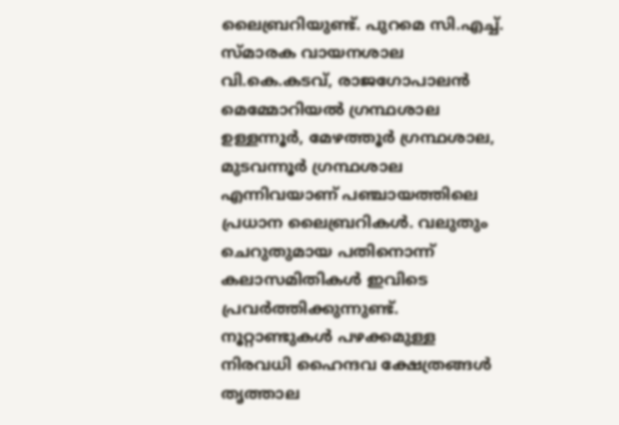ലൈബ്രറിയുണ്ട്. പുറമെ സി.എച്ച്. സ്മാരക വായനശാല വി.കെ.കടവ്, രാജഗോപാലന്‍ മെമ്മോറിയല്‍ ഗ്രന്ഥശാല ഉള്ളന്നൂര്‍, മേഴത്തൂര്‍ ഗ്രന്ഥശാല, മുടവന്നൂര്‍ ഗ്രന്ഥശാല എന്നിവയാണ് പഞ്ചായത്തിലെ പ്രധാന ലൈബ്രറികള്‍. വലുതും ചെറുതുമായ പതിനൊന്ന് കലാസമിതികള്‍ ഇവിടെ പ്രവര്‍ത്തിക്കുന്നുണ്ട്. നൂറ്റാണ്ടുകള്‍ പഴക്കമുള്ള നിരവധി ഹൈന്ദവ ക്ഷേത്രങ്ങള്‍ തൃത്താല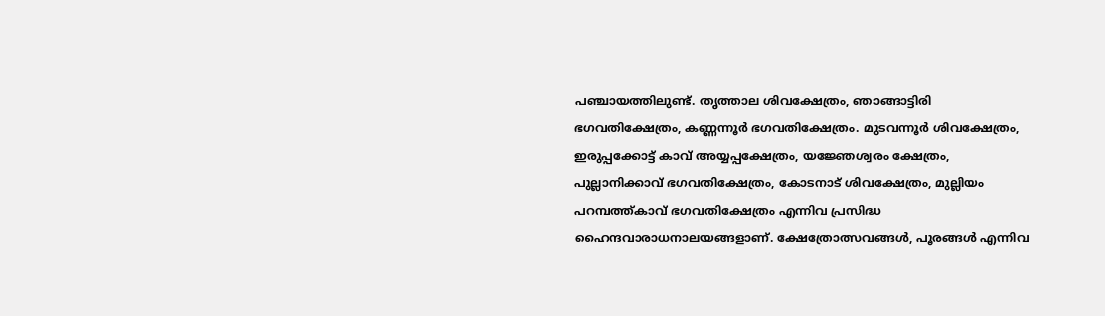പഞ്ചായത്തിലുണ്ട്. തൃത്താല ശിവക്ഷേത്രം, ഞാങ്ങാട്ടിരി ഭഗവതിക്ഷേത്രം, കണ്ണന്നൂര്‍ ഭഗവതിക്ഷേത്രം. മുടവന്നൂര്‍ ശിവക്ഷേത്രം, ഇരുപ്പക്കോട്ട് കാവ് അയ്യപ്പക്ഷേത്രം, യജ്ഞേശ്വരം ക്ഷേത്രം, പുല്ലാനിക്കാവ് ഭഗവതിക്ഷേത്രം, കോടനാട് ശിവക്ഷേത്രം, മുല്ലിയം പറമ്പത്ത്കാവ് ഭഗവതിക്ഷേത്രം എന്നിവ പ്രസിദ്ധ ഹൈന്ദവാരാധനാലയങ്ങളാണ്. ക്ഷേത്രോത്സവങ്ങള്‍, പൂരങ്ങള്‍ എന്നിവ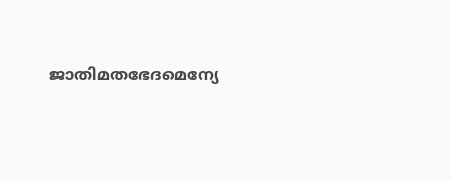ജാതിമതഭേദമെന്യേ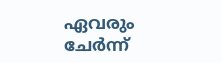ഏവരും ചേര്‍ന്ന്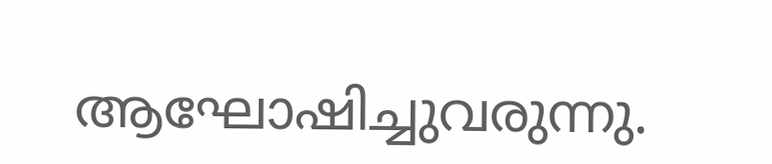ആഘോഷിച്ചുവരുന്നു.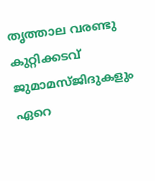തൃത്താല വരണ്ടു കുറ്റിക്കടവ് ജുമാമസ്ജിദുകളും ഏറെ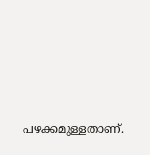പഴക്കമുള്ളതാണ്.